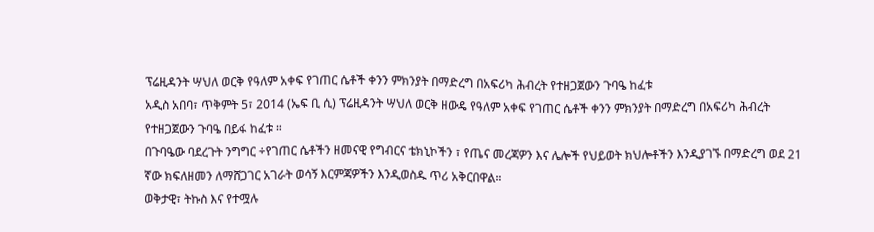ፕሬዚዳንት ሣህለ ወርቅ የዓለም አቀፍ የገጠር ሴቶች ቀንን ምክንያት በማድረግ በአፍሪካ ሕብረት የተዘጋጀውን ጉባዔ ከፈቱ
አዲስ አበባ፣ ጥቅምት 5፣ 2014 (ኤፍ ቢ ሲ) ፕሬዚዳንት ሣህለ ወርቅ ዘውዴ የዓለም አቀፍ የገጠር ሴቶች ቀንን ምክንያት በማድረግ በአፍሪካ ሕብረት የተዘጋጀውን ጉባዔ በይፋ ከፈቱ ።
በጉባዔው ባደረጉት ንግግር ÷የገጠር ሴቶችን ዘመናዊ የግብርና ቴክኒኮችን ፣ የጤና መረጃዎን እና ሌሎች የህይወት ክህሎቶችን እንዲያገኙ በማድረግ ወደ 21 ኛው ክፍለዘመን ለማሸጋገር አገራት ወሳኝ እርምጃዎችን እንዲወስዱ ጥሪ አቅርበዋል።
ወቅታዊ፣ ትኩስ እና የተሟሉ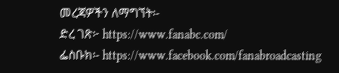መረጃዎችን ለማግኘት፡-
ድረ ገጽ፦ https://www.fanabc.com/
ፌስቡክ፡- https://www.facebook.com/fanabroadcasting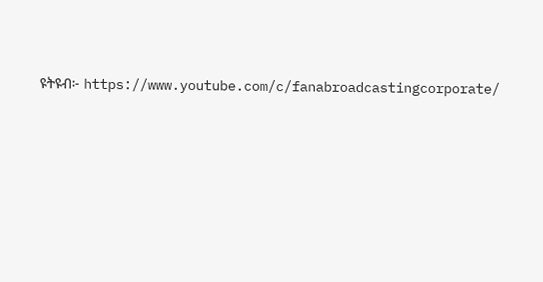ዩትዩብ፦ https://www.youtube.com/c/fanabroadcastingcorporate/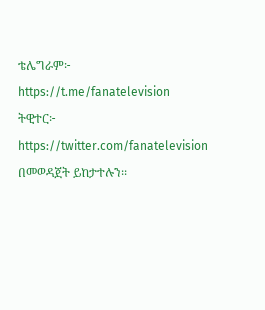ቴሌግራም፦ https://t.me/fanatelevision
ትዊተር፦ https://twitter.com/fanatelevision በመወዳጀት ይከታተሉን፡፡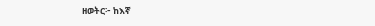ዘወትር፦ ከእኛ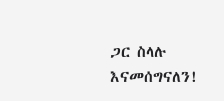ጋር ስላሉ እናመሰግናለን!